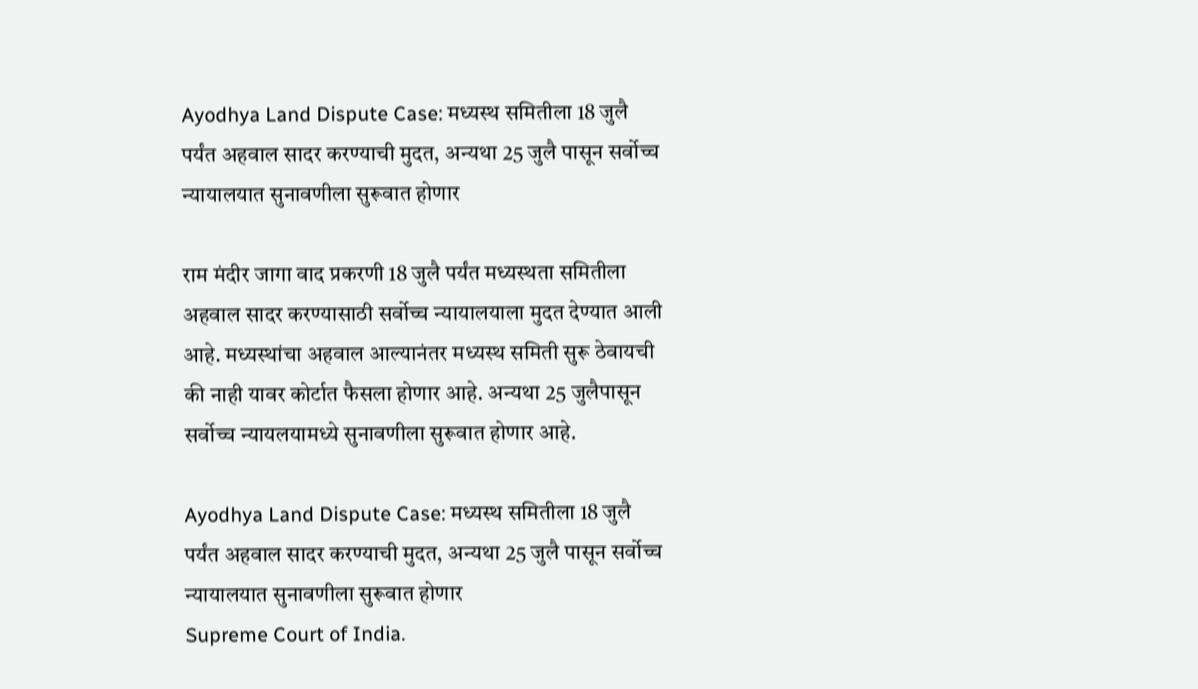Ayodhya Land Dispute Case: मध्यस्थ समितीला 18 जुलै पर्यंत अहवाल सादर करण्याची मुदत, अन्यथा 25 जुलै पासून सर्वोच्च न्यायालयात सुनावणीला सुरूवात होणार

राम मंदीर जागा वाद प्रकरणी 18 जुलै पर्यंत मध्यस्थता समितीला अहवाल सादर करण्यासाठी सर्वोच्च न्यायालयाला मुदत देण्यात आली आहे. मध्यस्थांचा अहवाल आल्यानंतर मध्यस्थ समिती सुरू ठेवायची की नाही यावर कोर्टात फैसला होणार आहे. अन्यथा 25 जुलैपासून सर्वोच्च न्यायलयामध्ये सुनावणीला सुरूवात होणार आहे.

Ayodhya Land Dispute Case: मध्यस्थ समितीला 18 जुलै पर्यंत अहवाल सादर करण्याची मुदत, अन्यथा 25 जुलै पासून सर्वोच्च न्यायालयात सुनावणीला सुरूवात होणार
Supreme Court of India.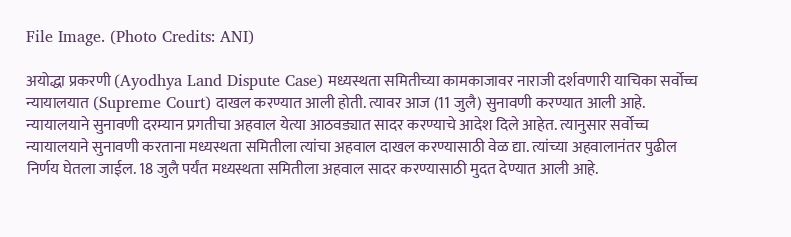File Image. (Photo Credits: ANI)

अयोद्धा प्रकरणी (Ayodhya Land Dispute Case) मध्यस्थता समितीच्या कामकाजावर नाराजी दर्शवणारी याचिका सर्वोच्च न्यायालयात (Supreme Court) दाखल करण्यात आली होती. त्यावर आज (11 जुलै) सुनावणी करण्यात आली आहे. न्यायालयाने सुनावणी दरम्यान प्रगतीचा अहवाल येत्या आठवड्यात सादर करण्याचे आदेश दिले आहेत. त्यानुसार सर्वोच्च न्यायालयाने सुनावणी करताना मध्यस्थता समितीला त्यांचा अहवाल दाखल करण्यासाठी वेळ द्या. त्यांच्या अहवालानंतर पुढील निर्णय घेतला जाईल. 18 जुलै पर्यंत मध्यस्थता समितीला अहवाल सादर करण्यासाठी मुदत देण्यात आली आहे.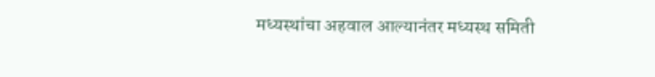मध्यस्थांचा अहवाल आल्यानंतर मध्यस्थ समिती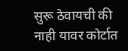सुरू ठेवायची की नाही यावर कोर्टात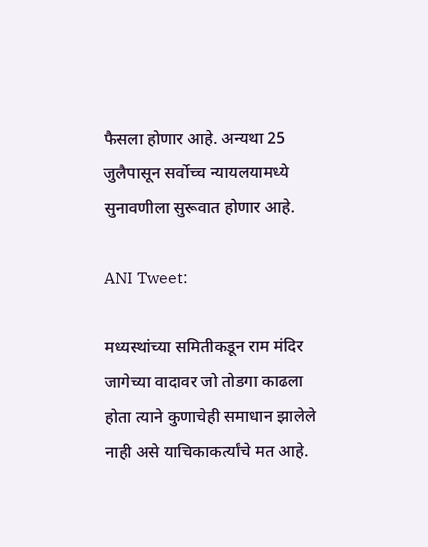फैसला होणार आहे. अन्यथा 25 जुलैपासून सर्वोच्च न्यायलयामध्ये सुनावणीला सुरूवात होणार आहे.

ANI Tweet:

मध्यस्थांच्या समितीकडून राम मंदिर जागेच्या वादावर जो तोडगा काढला होता त्याने कुणाचेही समाधान झालेले नाही असे याचिकाकर्त्यांचे मत आहे.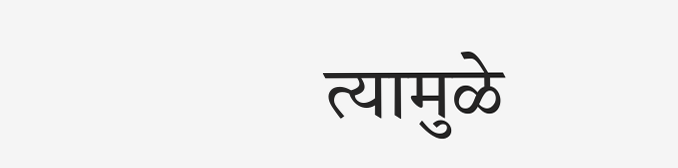त्यामुळे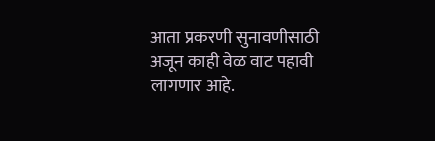आता प्रकरणी सुनावणीसाठी अजून काही वेळ वाट पहावी लागणार आहे.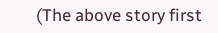(The above story first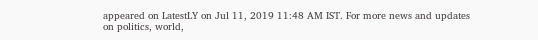appeared on LatestLY on Jul 11, 2019 11:48 AM IST. For more news and updates on politics, world,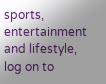sports, entertainment and lifestyle, log on to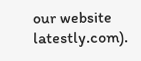our website latestly.com).